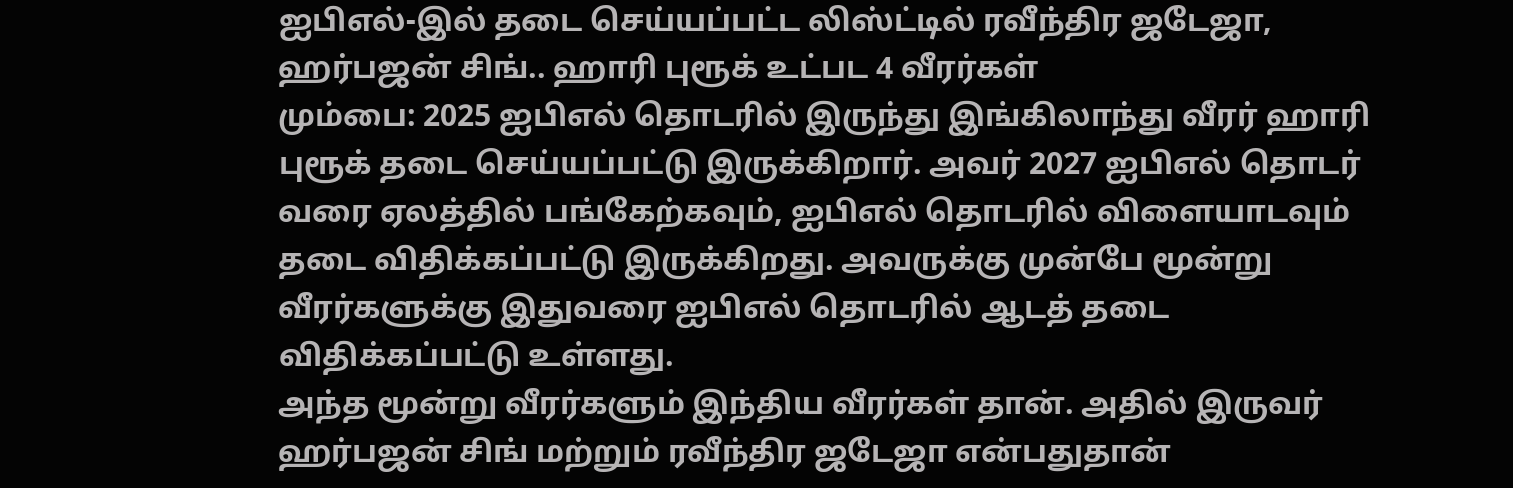ஐபிஎல்-இல் தடை செய்யப்பட்ட லிஸ்ட்டில் ரவீந்திர ஜடேஜா, ஹர்பஜன் சிங்.. ஹாரி புரூக் உட்பட 4 வீரர்கள்
மும்பை: 2025 ஐபிஎல் தொடரில் இருந்து இங்கிலாந்து வீரர் ஹாரி புரூக் தடை செய்யப்பட்டு இருக்கிறார். அவர் 2027 ஐபிஎல் தொடர் வரை ஏலத்தில் பங்கேற்கவும், ஐபிஎல் தொடரில் விளையாடவும் தடை விதிக்கப்பட்டு இருக்கிறது. அவருக்கு முன்பே மூன்று வீரர்களுக்கு இதுவரை ஐபிஎல் தொடரில் ஆடத் தடை விதிக்கப்பட்டு உள்ளது.
அந்த மூன்று வீரர்களும் இந்திய வீரர்கள் தான். அதில் இருவர் ஹர்பஜன் சிங் மற்றும் ரவீந்திர ஜடேஜா என்பதுதான்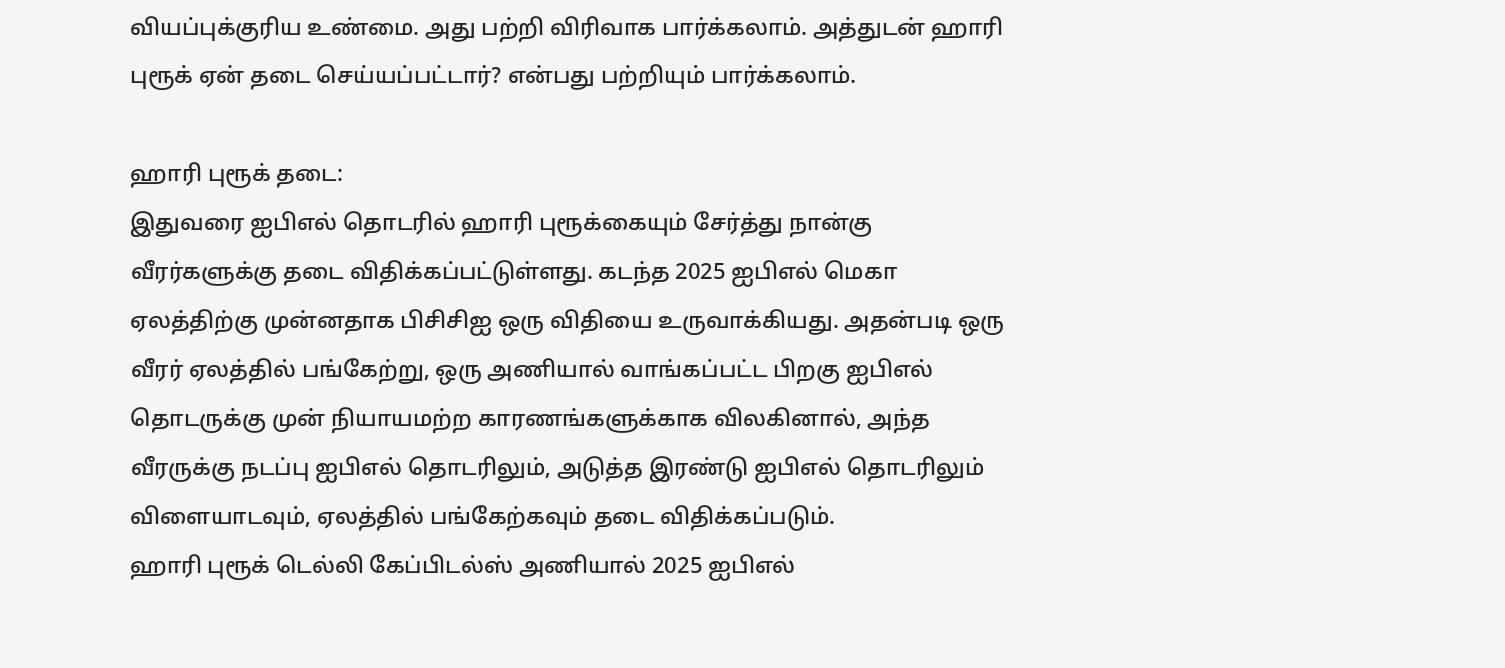வியப்புக்குரிய உண்மை. அது பற்றி விரிவாக பார்க்கலாம். அத்துடன் ஹாரி புரூக் ஏன் தடை செய்யப்பட்டார்? என்பது பற்றியும் பார்க்கலாம்.

ஹாரி புரூக் தடை:
இதுவரை ஐபிஎல் தொடரில் ஹாரி புரூக்கையும் சேர்த்து நான்கு வீரர்களுக்கு தடை விதிக்கப்பட்டுள்ளது. கடந்த 2025 ஐபிஎல் மெகா ஏலத்திற்கு முன்னதாக பிசிசிஐ ஒரு விதியை உருவாக்கியது. அதன்படி ஒரு வீரர் ஏலத்தில் பங்கேற்று, ஒரு அணியால் வாங்கப்பட்ட பிறகு ஐபிஎல் தொடருக்கு முன் நியாயமற்ற காரணங்களுக்காக விலகினால், அந்த வீரருக்கு நடப்பு ஐபிஎல் தொடரிலும், அடுத்த இரண்டு ஐபிஎல் தொடரிலும் விளையாடவும், ஏலத்தில் பங்கேற்கவும் தடை விதிக்கப்படும்.
ஹாரி புரூக் டெல்லி கேப்பிடல்ஸ் அணியால் 2025 ஐபிஎல்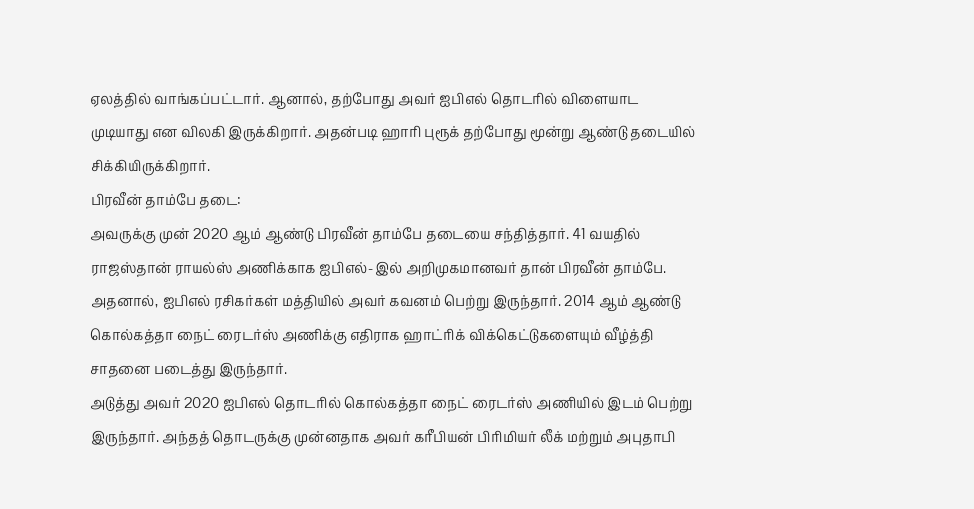ஏலத்தில் வாங்கப்பட்டார். ஆனால், தற்போது அவர் ஐபிஎல் தொடரில் விளையாட முடியாது என விலகி இருக்கிறார். அதன்படி ஹாரி புரூக் தற்போது மூன்று ஆண்டு தடையில் சிக்கியிருக்கிறார்.
பிரவீன் தாம்பே தடை:
அவருக்கு முன் 2020 ஆம் ஆண்டு பிரவீன் தாம்பே தடையை சந்தித்தார். 41 வயதில் ராஜஸ்தான் ராயல்ஸ் அணிக்காக ஐபிஎல்-இல் அறிமுகமானவர் தான் பிரவீன் தாம்பே. அதனால், ஐபிஎல் ரசிகர்கள் மத்தியில் அவர் கவனம் பெற்று இருந்தார். 2014 ஆம் ஆண்டு கொல்கத்தா நைட் ரைடர்ஸ் அணிக்கு எதிராக ஹாட்ரிக் விக்கெட்டுகளையும் வீழ்த்தி சாதனை படைத்து இருந்தார்.
அடுத்து அவர் 2020 ஐபிஎல் தொடரில் கொல்கத்தா நைட் ரைடர்ஸ் அணியில் இடம் பெற்று இருந்தார். அந்தத் தொடருக்கு முன்னதாக அவர் கரீபியன் பிரிமியர் லீக் மற்றும் அபுதாபி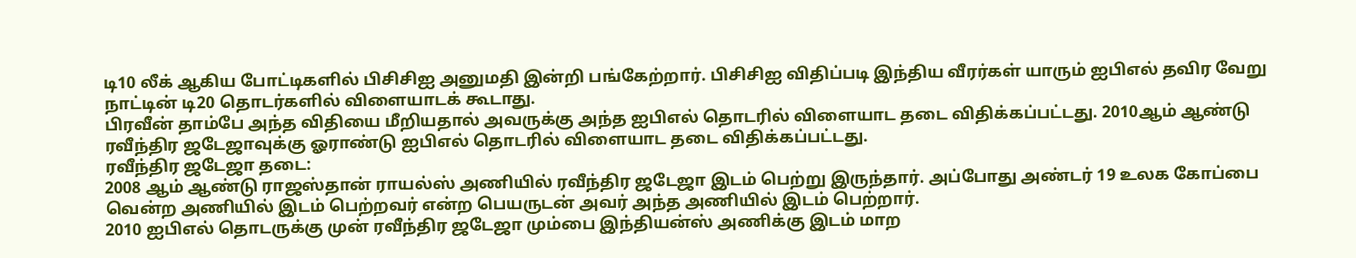டி10 லீக் ஆகிய போட்டிகளில் பிசிசிஐ அனுமதி இன்றி பங்கேற்றார். பிசிசிஐ விதிப்படி இந்திய வீரர்கள் யாரும் ஐபிஎல் தவிர வேறு நாட்டின் டி20 தொடர்களில் விளையாடக் கூடாது.
பிரவீன் தாம்பே அந்த விதியை மீறியதால் அவருக்கு அந்த ஐபிஎல் தொடரில் விளையாட தடை விதிக்கப்பட்டது. 2010ஆம் ஆண்டு ரவீந்திர ஜடேஜாவுக்கு ஓராண்டு ஐபிஎல் தொடரில் விளையாட தடை விதிக்கப்பட்டது.
ரவீந்திர ஜடேஜா தடை:
2008 ஆம் ஆண்டு ராஜஸ்தான் ராயல்ஸ் அணியில் ரவீந்திர ஜடேஜா இடம் பெற்று இருந்தார். அப்போது அண்டர் 19 உலக கோப்பை வென்ற அணியில் இடம் பெற்றவர் என்ற பெயருடன் அவர் அந்த அணியில் இடம் பெற்றார்.
2010 ஐபிஎல் தொடருக்கு முன் ரவீந்திர ஜடேஜா மும்பை இந்தியன்ஸ் அணிக்கு இடம் மாற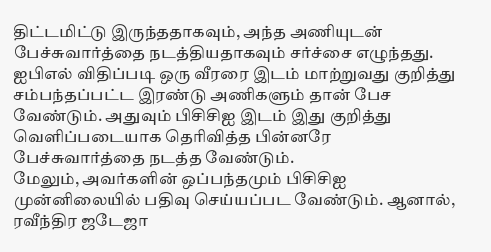திட்டமிட்டு இருந்ததாகவும், அந்த அணியுடன் பேச்சுவார்த்தை நடத்தியதாகவும் சர்ச்சை எழுந்தது. ஐபிஎல் விதிப்படி ஒரு வீரரை இடம் மாற்றுவது குறித்து சம்பந்தப்பட்ட இரண்டு அணிகளும் தான் பேச வேண்டும். அதுவும் பிசிசிஐ இடம் இது குறித்து வெளிப்படையாக தெரிவித்த பின்னரே பேச்சுவார்த்தை நடத்த வேண்டும்.
மேலும், அவர்களின் ஒப்பந்தமும் பிசிசிஐ முன்னிலையில் பதிவு செய்யப்பட வேண்டும். ஆனால், ரவீந்திர ஜடேஜா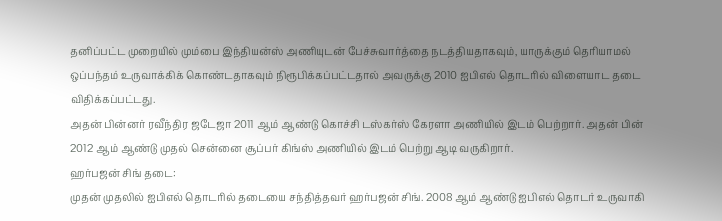தனிப்பட்ட முறையில் மும்பை இந்தியன்ஸ் அணியுடன் பேச்சுவார்த்தை நடத்தியதாகவும், யாருக்கும் தெரியாமல் ஒப்பந்தம் உருவாக்கிக் கொண்டதாகவும் நிரூபிக்கப்பட்டதால் அவருக்கு 2010 ஐபிஎல் தொடரில் விளையாட தடை விதிக்கப்பட்டது.
அதன் பின்னர் ரவீந்திர ஜடேஜா 2011 ஆம் ஆண்டு கொச்சி டஸ்கர்ஸ் கேரளா அணியில் இடம் பெற்றார். அதன் பின் 2012 ஆம் ஆண்டு முதல் சென்னை சூப்பர் கிங்ஸ் அணியில் இடம் பெற்று ஆடி வருகிறார்.
ஹர்பஜன் சிங் தடை:
முதன் முதலில் ஐபிஎல் தொடரில் தடையை சந்தித்தவர் ஹர்பஜன் சிங். 2008 ஆம் ஆண்டு ஐபிஎல் தொடர் உருவாகி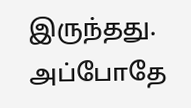இருந்தது. அப்போதே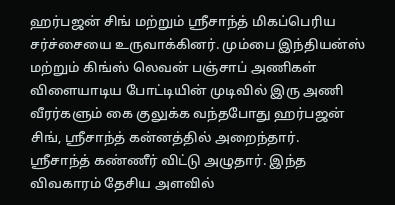ஹர்பஜன் சிங் மற்றும் ஸ்ரீசாந்த் மிகப்பெரிய சர்ச்சையை உருவாக்கினர். மும்பை இந்தியன்ஸ் மற்றும் கிங்ஸ் லெவன் பஞ்சாப் அணிகள் விளையாடிய போட்டியின் முடிவில் இரு அணி வீரர்களும் கை குலுக்க வந்தபோது ஹர்பஜன் சிங், ஸ்ரீசாந்த் கன்னத்தில் அறைந்தார்.
ஸ்ரீசாந்த் கண்ணீர் விட்டு அழுதார். இந்த விவகாரம் தேசிய அளவில்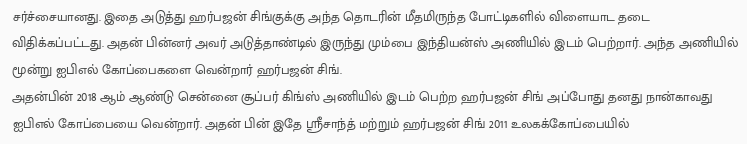சர்ச்சையானது. இதை அடுத்து ஹர்பஜன் சிங்குக்கு அந்த தொடரின் மீதமிருந்த போட்டிகளில் விளையாட தடை விதிக்கப்பட்டது. அதன் பின்னர் அவர் அடுத்தாண்டில் இருந்து மும்பை இந்தியன்ஸ் அணியில் இடம் பெற்றார். அந்த அணியில் மூன்று ஐபிஎல் கோப்பைகளை வென்றார் ஹர்பஜன் சிங்.
அதன்பின் 2018 ஆம் ஆண்டு சென்னை சூப்பர் கிங்ஸ் அணியில் இடம் பெற்ற ஹர்பஜன் சிங் அப்போது தனது நான்காவது ஐபிஎல் கோப்பையை வென்றார். அதன் பின் இதே ஸ்ரீசாந்த் மற்றும் ஹர்பஜன் சிங் 2011 உலகக்கோப்பையில்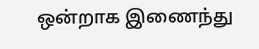ஒன்றாக இணைந்து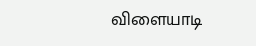விளையாடி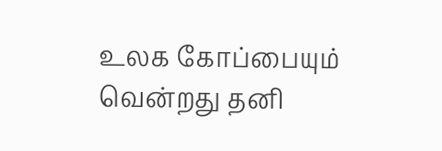உலக கோப்பையும் வென்றது தனி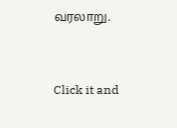வரலாறு.


Click it and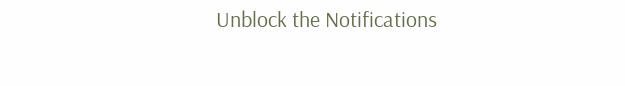Unblock the Notifications